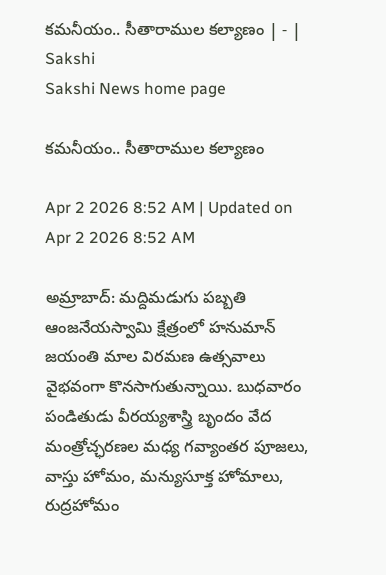కమనీయం.. సీతారాముల కల్యాణం | - | Sakshi
Sakshi News home page

కమనీయం.. సీతారాముల కల్యాణం

Apr 2 2026 8:52 AM | Updated on Apr 2 2026 8:52 AM

అమ్రాబాద్‌: మద్దిమడుగు పబ్బతి ఆంజనేయస్వామి క్షేత్రంలో హనుమాన్‌ జయంతి మాల విరమణ ఉత్సవాలు వైభవంగా కొనసాగుతున్నాయి. బుధవారం పండితుడు వీరయ్యశాస్త్రి బృందం వేద మంత్రోచ్ఛరణల మధ్య గవ్యాంతర పూజలు, వాస్తు హోమం, మన్యుసూక్త హోమాలు, రుద్రహోమం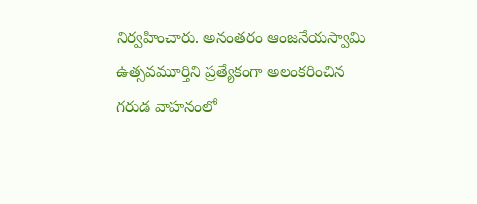నిర్వహించారు. అనంతరం ఆంజనేయస్వామి ఉత్సవమూర్తిని ప్రత్యేకంగా అలంకరించిన గరుడ వాహనంలో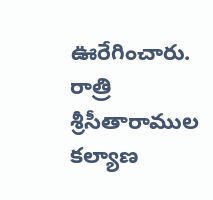ఊరేగించారు. రాత్రి శ్రీసీతారాముల కల్యాణ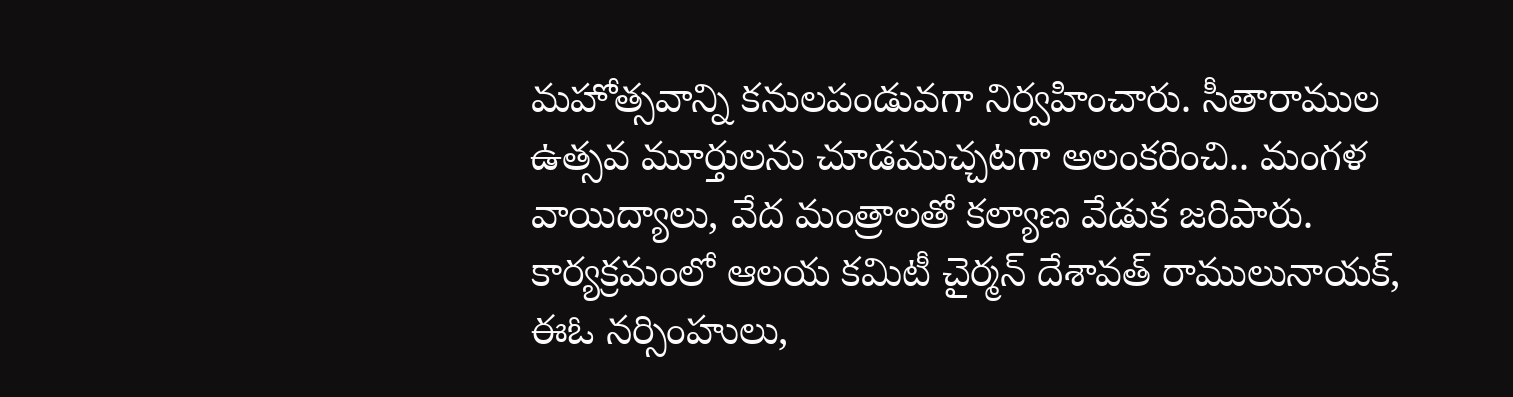మహోత్సవాన్ని కనులపండువగా నిర్వహించారు. సీతారాముల ఉత్సవ మూర్తులను చూడముచ్చటగా అలంకరించి.. మంగళ వాయిద్యాలు, వేద మంత్రాలతో కల్యాణ వేడుక జరిపారు. కార్యక్రమంలో ఆలయ కమిటీ చైర్మన్‌ దేశావత్‌ రాములునాయక్‌, ఈఓ నర్సింహులు,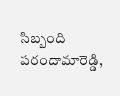సిబ్బంది పరందామారెడ్డి,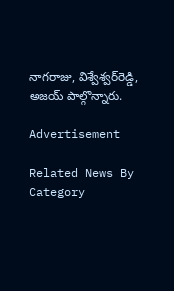నాగరాజు, విశ్వేశ్వర్‌రెడ్డి, అజయ్‌ పాల్గొన్నారు.

Advertisement

Related News By Category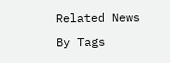Related News By Tags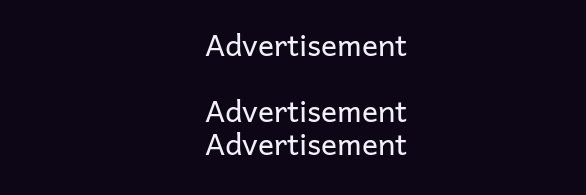Advertisement

Advertisement
Advertisement